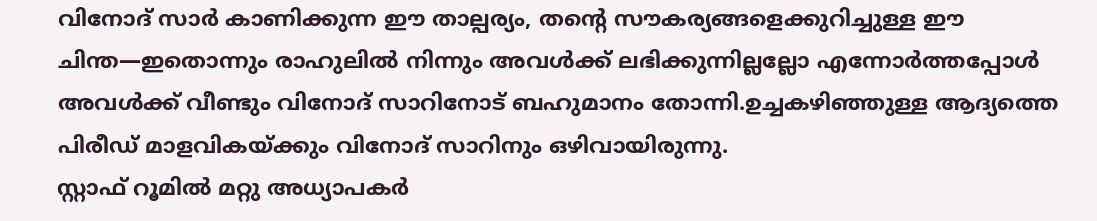വിനോദ് സാർ കാണിക്കുന്ന ഈ താല്പര്യം, തന്റെ സൗകര്യങ്ങളെക്കുറിച്ചുള്ള ഈ ചിന്ത—ഇതൊന്നും രാഹുലിൽ നിന്നും അവൾക്ക് ലഭിക്കുന്നില്ലല്ലോ എന്നോർത്തപ്പോൾ അവൾക്ക് വീണ്ടും വിനോദ് സാറിനോട് ബഹുമാനം തോന്നി.ഉച്ചകഴിഞ്ഞുള്ള ആദ്യത്തെ പിരീഡ് മാളവികയ്ക്കും വിനോദ് സാറിനും ഒഴിവായിരുന്നു.
സ്റ്റാഫ് റൂമിൽ മറ്റു അധ്യാപകർ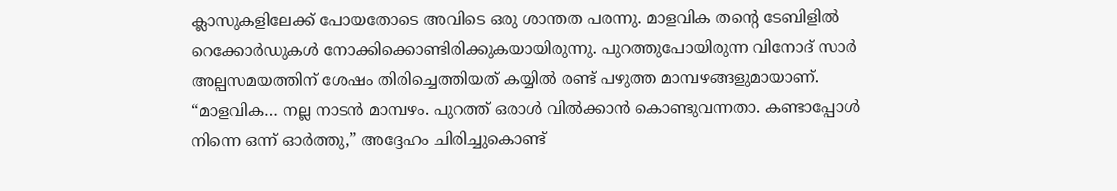ക്ലാസുകളിലേക്ക് പോയതോടെ അവിടെ ഒരു ശാന്തത പരന്നു. മാളവിക തന്റെ ടേബിളിൽ റെക്കോർഡുകൾ നോക്കിക്കൊണ്ടിരിക്കുകയായിരുന്നു. പുറത്തുപോയിരുന്ന വിനോദ് സാർ അല്പസമയത്തിന് ശേഷം തിരിച്ചെത്തിയത് കയ്യിൽ രണ്ട് പഴുത്ത മാമ്പഴങ്ങളുമായാണ്.
“മാളവിക… നല്ല നാടൻ മാമ്പഴം. പുറത്ത് ഒരാൾ വിൽക്കാൻ കൊണ്ടുവന്നതാ. കണ്ടാപ്പോൾ നിന്നെ ഒന്ന് ഓർത്തു,” അദ്ദേഹം ചിരിച്ചുകൊണ്ട്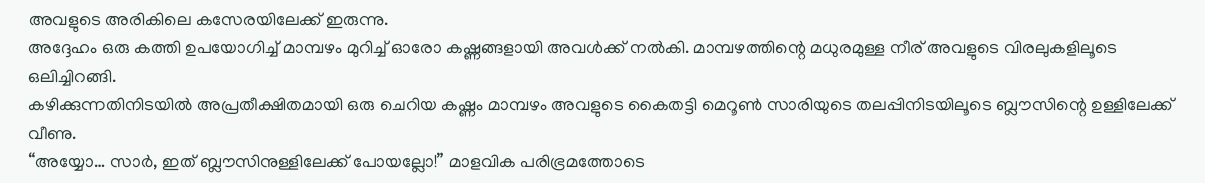അവളുടെ അരികിലെ കസേരയിലേക്ക് ഇരുന്നു.
അദ്ദേഹം ഒരു കത്തി ഉപയോഗിച്ച് മാമ്പഴം മുറിച്ച് ഓരോ കഷ്ണങ്ങളായി അവൾക്ക് നൽകി. മാമ്പഴത്തിന്റെ മധുരമുള്ള നീര് അവളുടെ വിരലുകളിലൂടെ ഒലിച്ചിറങ്ങി.
കഴിക്കുന്നതിനിടയിൽ അപ്രതീക്ഷിതമായി ഒരു ചെറിയ കഷ്ണം മാമ്പഴം അവളുടെ കൈതട്ടി മെറൂൺ സാരിയുടെ തലപ്പിനിടയിലൂടെ ബ്ലൗസിന്റെ ഉള്ളിലേക്ക് വീണു.
“അയ്യോ… സാർ, ഇത് ബ്ലൗസിനുള്ളിലേക്ക് പോയല്ലോ!” മാളവിക പരിഭ്രമത്തോടെ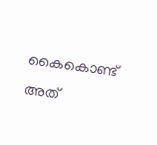കൈകൊണ്ട് അത്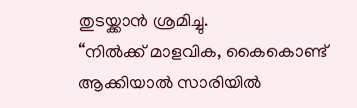തുടയ്ക്കാൻ ശ്രമിച്ചു.
“നിൽക്ക് മാളവിക, കൈകൊണ്ട് ആക്കിയാൽ സാരിയിൽ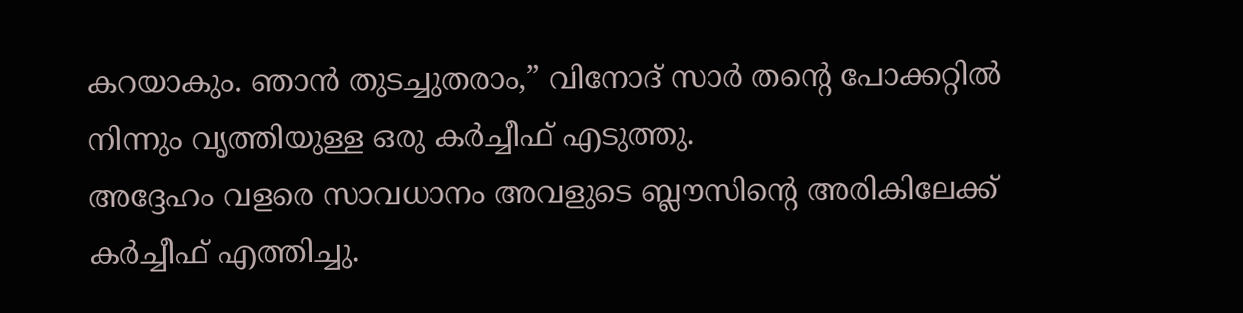കറയാകും. ഞാൻ തുടച്ചുതരാം,” വിനോദ് സാർ തന്റെ പോക്കറ്റിൽ നിന്നും വൃത്തിയുള്ള ഒരു കർച്ചീഫ് എടുത്തു.
അദ്ദേഹം വളരെ സാവധാനം അവളുടെ ബ്ലൗസിന്റെ അരികിലേക്ക് കർച്ചീഫ് എത്തിച്ചു.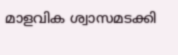മാളവിക ശ്വാസമടക്കി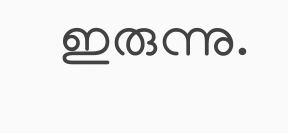ഇരുന്നു.